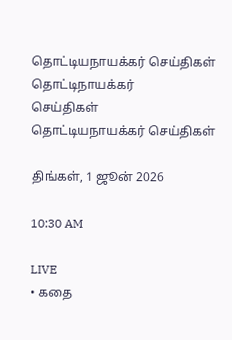தொட்டியநாயக்கர் செய்திகள்
தொட்டிநாயக்கர்
செய்திகள்
தொட்டியநாயக்கர் செய்திகள்

திங்கள், 1 ஜூன் 2026

10:30 AM

LIVE
• கதை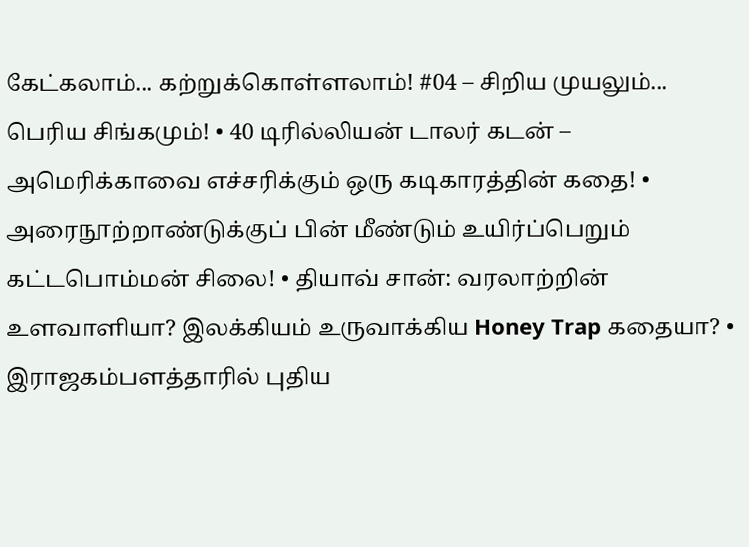கேட்கலாம்... கற்றுக்கொள்ளலாம்! #04 – சிறிய முயலும்... பெரிய சிங்கமும்! • 40 டிரில்லியன் டாலர் கடன் – அமெரிக்காவை எச்சரிக்கும் ஒரு கடிகாரத்தின் கதை! • அரைநூற்றாண்டுக்குப் பின் மீண்டும் உயிர்ப்பெறும் கட்டபொம்மன் சிலை! • தியாவ் சான்: வரலாற்றின் உளவாளியா? இலக்கியம் உருவாக்கிய Honey Trap கதையா? • இராஜகம்பளத்தாரில் புதிய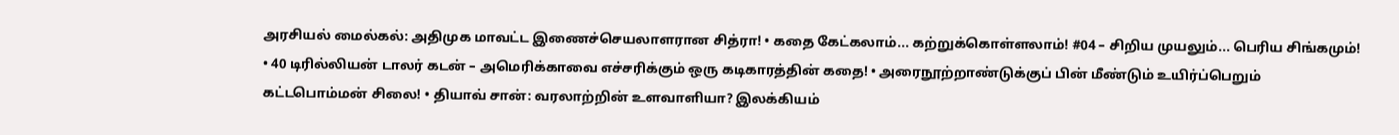அரசியல் மைல்கல்: அதிமுக மாவட்ட இணைச்செயலாளரான சித்ரா! • கதை கேட்கலாம்... கற்றுக்கொள்ளலாம்! #04 – சிறிய முயலும்... பெரிய சிங்கமும்! • 40 டிரில்லியன் டாலர் கடன் – அமெரிக்காவை எச்சரிக்கும் ஒரு கடிகாரத்தின் கதை! • அரைநூற்றாண்டுக்குப் பின் மீண்டும் உயிர்ப்பெறும் கட்டபொம்மன் சிலை! • தியாவ் சான்: வரலாற்றின் உளவாளியா? இலக்கியம்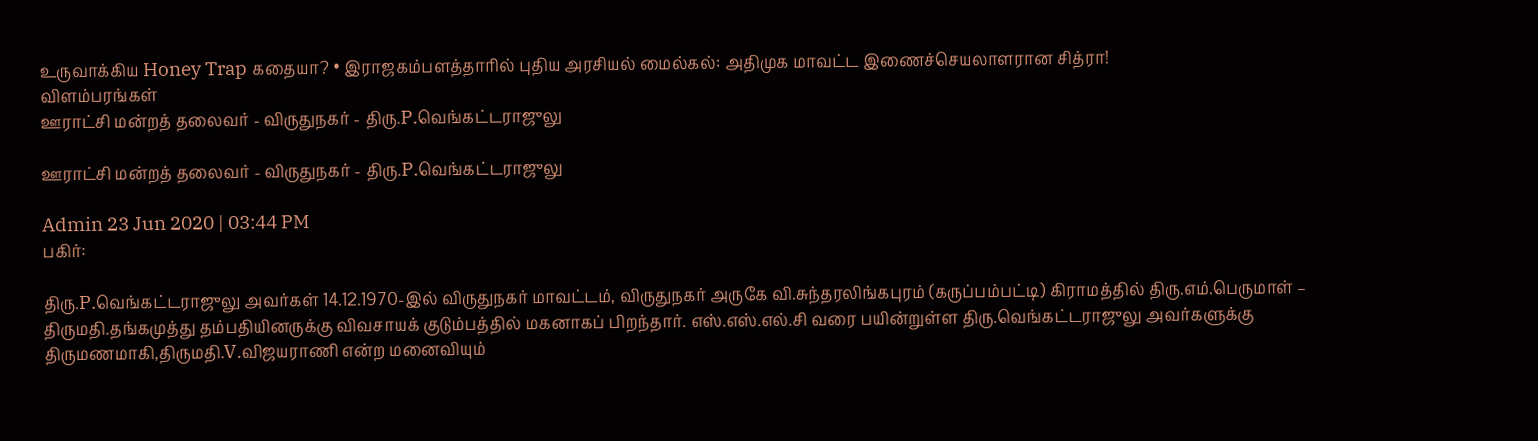உருவாக்கிய Honey Trap கதையா? • இராஜகம்பளத்தாரில் புதிய அரசியல் மைல்கல்: அதிமுக மாவட்ட இணைச்செயலாளரான சித்ரா!
விளம்பரங்கள்
ஊராட்சி மன்றத் தலைவர் - விருதுநகர் - திரு.P.வெங்கட்டராஜுலு

ஊராட்சி மன்றத் தலைவர் - விருதுநகர் - திரு.P.வெங்கட்டராஜுலு

Admin 23 Jun 2020 | 03:44 PM
பகிர்:

திரு.P.வெங்கட்டராஜுலு அவர்கள் 14.12.1970-இல் விருதுநகர் மாவட்டம், விருதுநகர் அருகே வி.சுந்தரலிங்கபுரம் (கருப்பம்பட்டி) கிராமத்தில் திரு.எம்.பெருமாள் – திருமதி.தங்கமுத்து தம்பதியினருக்கு விவசாயக் குடும்பத்தில் மகனாகப் பிறந்தார். எஸ்.எஸ்.எல்.சி வரை பயின்றுள்ள திரு.வெங்கட்டராஜுலு அவர்களுக்கு திருமணமாகி,திருமதி.V.விஜயராணி என்ற மனைவியும்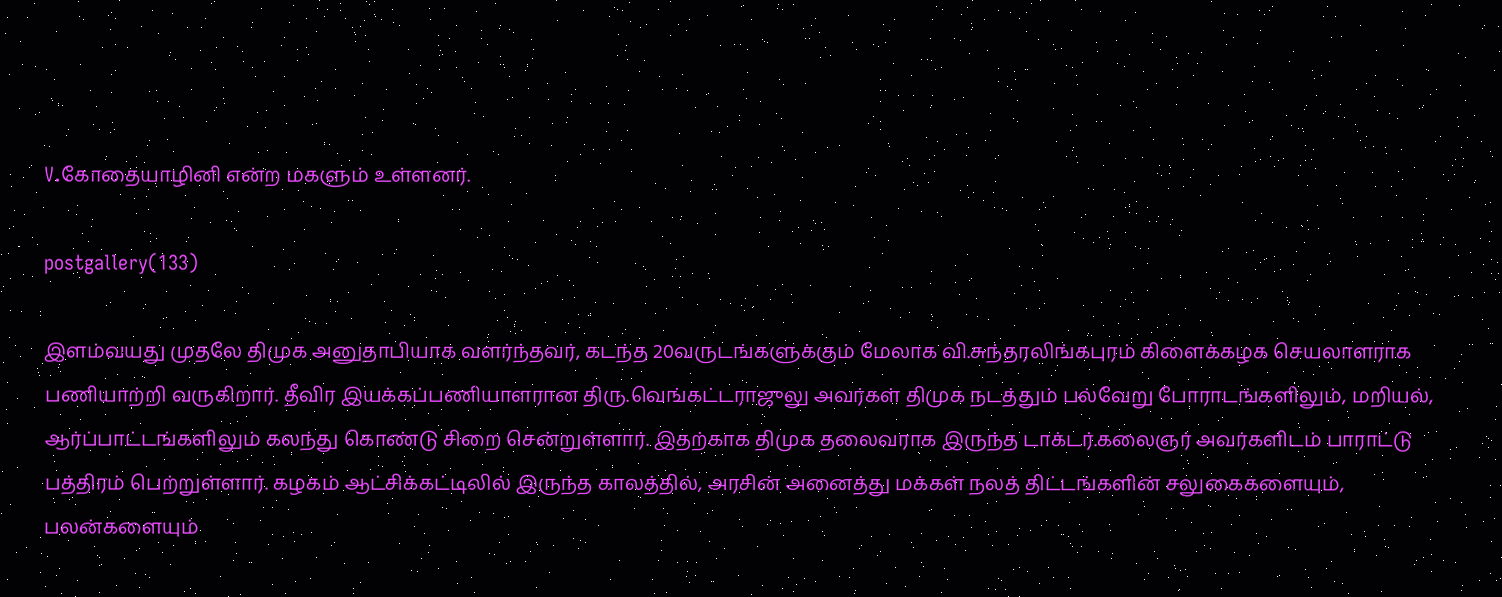V.கோதையாழினி என்ற மகளும் உள்ளனர்.

postgallery(133)

இளம்வயது முதலே திமுக அனுதாபியாக வளர்ந்தவர், கடந்த 20வருடங்களுக்கும் மேலாக வி.சுந்தரலிங்கபுரம் கிளைக்கழக செயலாளராக பணியாற்றி வருகிறார். தீவிர இயக்கப்பணியாளரான திரு.வெங்கட்டராஜுலு அவர்கள் திமுக நடத்தும் பல்வேறு போராடங்களிலும், மறியல், ஆர்ப்பாட்டங்களிலும் கலந்து கொண்டு சிறை சென்றுள்ளார். இதற்காக திமுக தலைவராக இருந்த டாக்டர்.கலைஞர் அவர்களிடம் பாராட்டு பத்திரம் பெற்றுள்ளார். கழகம் ஆட்சிக்கட்டிலில் இருந்த காலத்தில், அரசின் அனைத்து மக்கள் நலத் திட்டங்களின் சலுகைகளையும், பலன்களையும்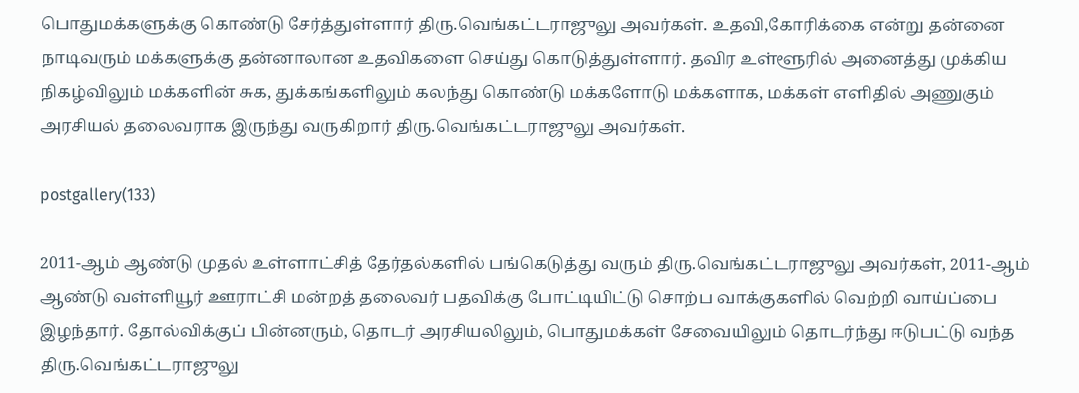பொதுமக்களுக்கு கொண்டு சேர்த்துள்ளார் திரு.வெங்கட்டராஜுலு அவர்கள். உதவி,கோரிக்கை என்று தன்னை நாடிவரும் மக்களுக்கு தன்னாலான உதவிகளை செய்து கொடுத்துள்ளார். தவிர உள்ளூரில் அனைத்து முக்கிய நிகழ்விலும் மக்களின் சுக, துக்கங்களிலும் கலந்து கொண்டு மக்களோடு மக்களாக, மக்கள் எளிதில் அணுகும் அரசியல் தலைவராக இருந்து வருகிறார் திரு.வெங்கட்டராஜுலு அவர்கள்.

postgallery(133)

2011-ஆம் ஆண்டு முதல் உள்ளாட்சித் தேர்தல்களில் பங்கெடுத்து வரும் திரு.வெங்கட்டராஜுலு அவர்கள், 2011-ஆம் ஆண்டு வள்ளியூர் ஊராட்சி மன்றத் தலைவர் பதவிக்கு போட்டியிட்டு சொற்ப வாக்குகளில் வெற்றி வாய்ப்பை இழந்தார். தோல்விக்குப் பின்னரும், தொடர் அரசியலிலும், பொதுமக்கள் சேவையிலும் தொடர்ந்து ஈடுபட்டு வந்த திரு.வெங்கட்டராஜுலு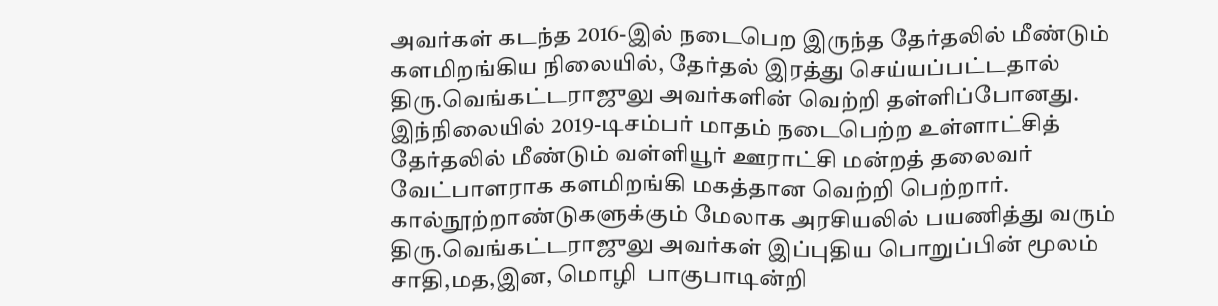அவர்கள் கடந்த 2016-இல் நடைபெற இருந்த தேர்தலில் மீண்டும் களமிறங்கிய நிலையில், தேர்தல் இரத்து செய்யப்பட்டதால்  திரு.வெங்கட்டராஜுலு அவர்களின் வெற்றி தள்ளிப்போனது. இந்நிலையில் 2019-டிசம்பர் மாதம் நடைபெற்ற உள்ளாட்சித் தேர்தலில் மீண்டும் வள்ளியூர் ஊராட்சி மன்றத் தலைவர் வேட்பாளராக களமிறங்கி மகத்தான வெற்றி பெற்றார். கால்நூற்றாண்டுகளுக்கும் மேலாக அரசியலில் பயணித்து வரும் திரு.வெங்கட்டராஜுலு அவர்கள் இப்புதிய பொறுப்பின் மூலம் சாதி,மத,இன, மொழி  பாகுபாடின்றி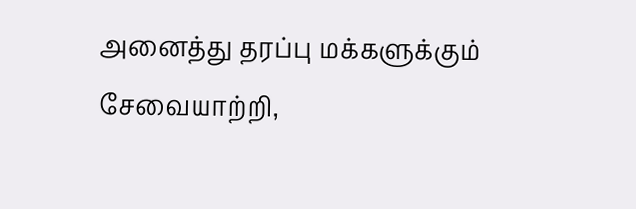அனைத்து தரப்பு மக்களுக்கும் சேவையாற்றி,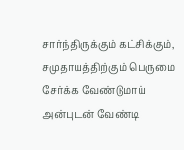சார்ந்திருக்கும் கட்சிக்கும், சமுதாயத்திற்கும் பெருமை சேர்க்க வேண்டுமாய் அன்புடன் வேண்டி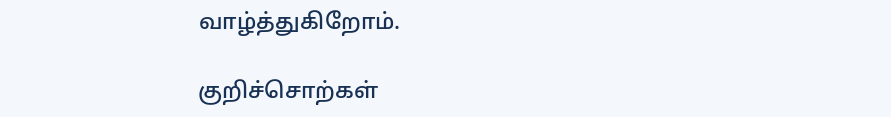வாழ்த்துகிறோம்.

குறிச்சொற்கள்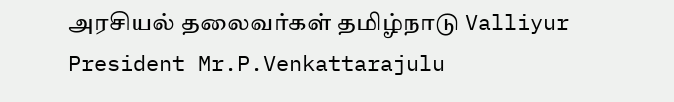அரசியல் தலைவர்கள் தமிழ்நாடு Valliyur President Mr.P.Venkattarajulu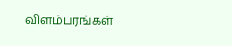விளம்பரங்கள்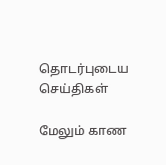தொடர்புடைய செய்திகள்

மேலும் காண